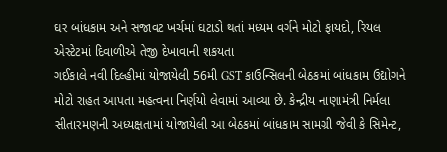ઘર બાંધકામ અને સજાવટ ખર્ચમાં ઘટાડો થતાં મધ્યમ વર્ગને મોટો ફાયદો, રિયલ એસ્ટેટમાં દિવાળીએ તેજી દેખાવાની શકયતા
ગઈકાલે નવી દિલ્હીમાં યોજાયેલી 56મી GST કાઉન્સિલની બેઠકમાં બાંધકામ ઉદ્યોગને મોટો રાહત આપતા મહત્વના નિર્ણયો લેવામાં આવ્યા છે. કેન્દ્રીય નાણામંત્રી નિર્મલા સીતારમણની અધ્યક્ષતામાં યોજાયેલી આ બેઠકમાં બાંધકામ સામગ્રી જેવી કે સિમેન્ટ,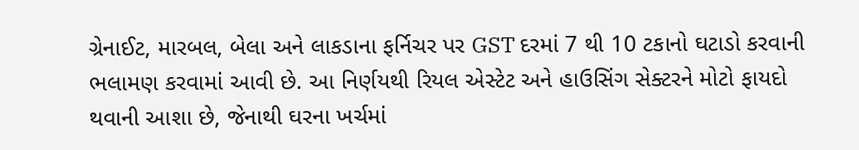ગ્રેનાઈટ, મારબલ, બેલા અને લાકડાના ફર્નિચર પર GST દરમાં 7 થી 10 ટકાનો ઘટાડો કરવાની ભલામણ કરવામાં આવી છે. આ નિર્ણયથી રિયલ એસ્ટેટ અને હાઉસિંગ સેક્ટરને મોટો ફાયદો થવાની આશા છે, જેનાથી ઘરના ખર્ચમાં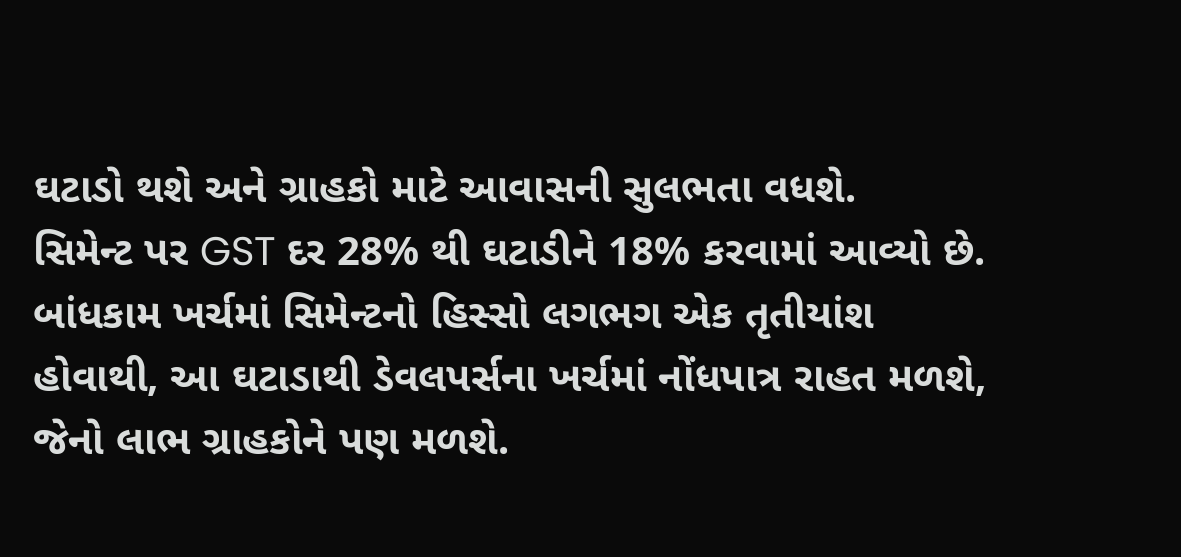ઘટાડો થશે અને ગ્રાહકો માટે આવાસની સુલભતા વધશે.
સિમેન્ટ પર GST દર 28% થી ઘટાડીને 18% કરવામાં આવ્યો છે. બાંધકામ ખર્ચમાં સિમેન્ટનો હિસ્સો લગભગ એક તૃતીયાંશ હોવાથી, આ ઘટાડાથી ડેવલપર્સના ખર્ચમાં નોંધપાત્ર રાહત મળશે, જેનો લાભ ગ્રાહકોને પણ મળશે.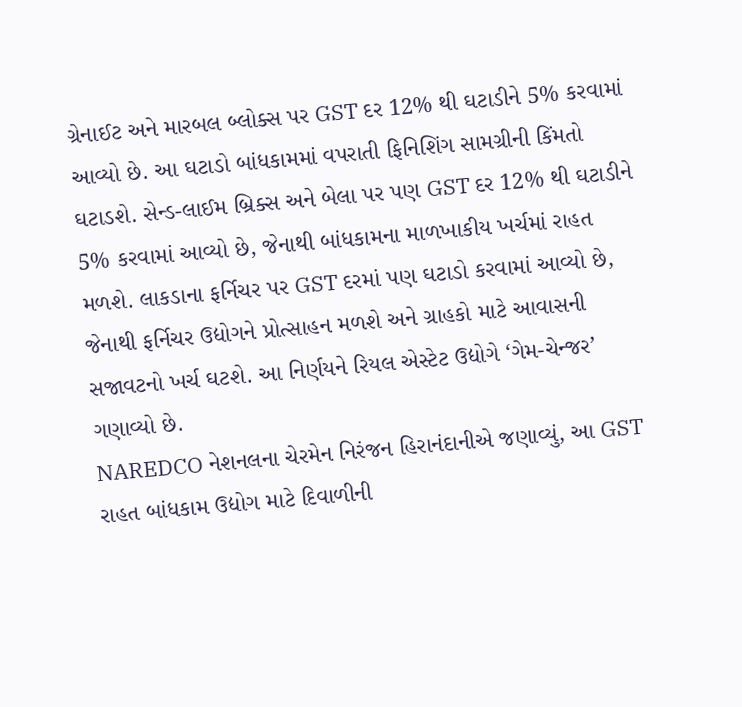ગ્રેનાઈટ અને મારબલ બ્લોક્સ પર GST દર 12% થી ઘટાડીને 5% કરવામાં આવ્યો છે. આ ઘટાડો બાંધકામમાં વપરાતી ફિનિશિંગ સામગ્રીની કિંમતો ઘટાડશે. સેન્ડ-લાઈમ બ્રિક્સ અને બેલા પર પણ GST દર 12% થી ઘટાડીને 5% કરવામાં આવ્યો છે, જેનાથી બાંધકામના માળખાકીય ખર્ચમાં રાહત મળશે. લાકડાના ફર્નિચર પર GST દરમાં પણ ઘટાડો કરવામાં આવ્યો છે, જેનાથી ફર્નિચર ઉદ્યોગને પ્રોત્સાહન મળશે અને ગ્રાહકો માટે આવાસની સજાવટનો ખર્ચ ઘટશે. આ નિર્ણયને રિયલ એસ્ટેટ ઉદ્યોગે ‘ગેમ-ચેન્જર’ ગણાવ્યો છે.
NAREDCO નેશનલના ચેરમેન નિરંજન હિરાનંદાનીએ જણાવ્યું, આ GST રાહત બાંધકામ ઉદ્યોગ માટે દિવાળીની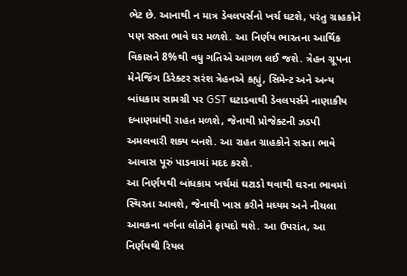ભેટ છે. આનાથી ન માત્ર ડેવલપર્સનો ખર્ચ ઘટશે, પરંતુ ગ્રાહકોને પણ સસ્તા ભાવે ઘર મળશે. આ નિર્ણય ભારતના આર્થિક વિકાસને 8%થી વધુ ગતિએ આગળ લઈ જશે. ત્રેહન ગ્રૂપના મેનેજિંગ ડિરેક્ટર સરંશ ત્રેહનએ કહ્યું, સિમેન્ટ અને અન્ય બાંધકામ સામગ્રી પર GST ઘટાડવાથી ડેવલપર્સને નાણાકીય દબાણમાંથી રાહત મળશે, જેનાથી પ્રોજેક્ટની ઝડપી અમલવારી શક્ય બનશે. આ રાહત ગ્રાહકોને સસ્તા ભાવે આવાસ પૂરું પાડવામાં મદદ કરશે.
આ નિર્ણયથી બાંધકામ ખર્ચમાં ઘટાડો થવાથી ઘરના ભાવમાં સ્થિરતા આવશે, જેનાથી ખાસ કરીને મધ્યમ અને નીચલા આવકના વર્ગના લોકોને ફાયદો થશે. આ ઉપરાંત, આ નિર્ણયથી રિયલ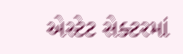એસ્ટેટ સેક્ટરમાં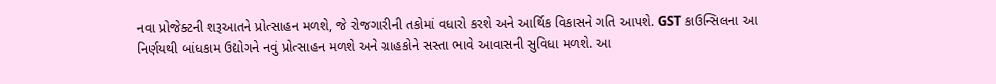નવા પ્રોજેક્ટની શરૂઆતને પ્રોત્સાહન મળશે, જે રોજગારીની તકોમાં વધારો કરશે અને આર્થિક વિકાસને ગતિ આપશે. GST કાઉન્સિલના આ નિર્ણયથી બાંધકામ ઉદ્યોગને નવું પ્રોત્સાહન મળશે અને ગ્રાહકોને સસ્તા ભાવે આવાસની સુવિધા મળશે. આ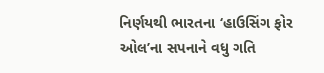નિર્ણયથી ભારતના ‘હાઉસિંગ ફોર ઓલ’ના સપનાને વધુ ગતિ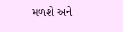મળશે અને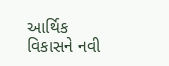આર્થિક વિકાસને નવી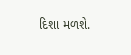દિશા મળશે.